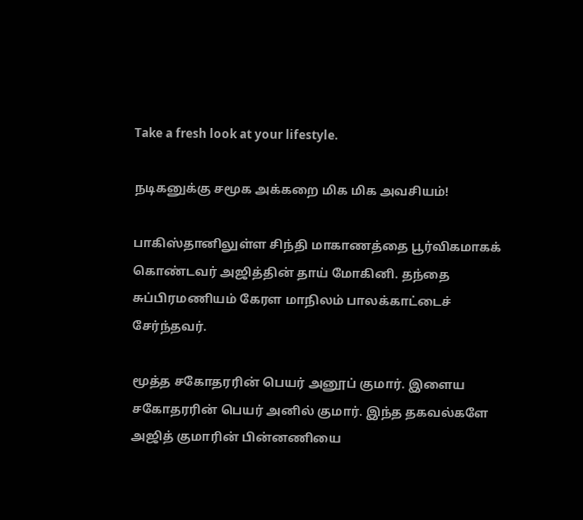Take a fresh look at your lifestyle.

நடிகனுக்கு சமூக அக்கறை மிக மிக அவசியம்!

பாகிஸ்தானிலுள்ள சிந்தி மாகாணத்தை பூர்விகமாகக் கொண்டவர் அஜித்தின் தாய் மோகினி. தந்தை சுப்பிரமணியம் கேரள மாநிலம் பாலக்காட்டைச் சேர்ந்தவர்.

மூத்த சகோதரரின் பெயர் அனூப் குமார். இளைய சகோதரரின் பெயர் அனில் குமார். இந்த தகவல்களே அஜித் குமாரின் பின்னணியை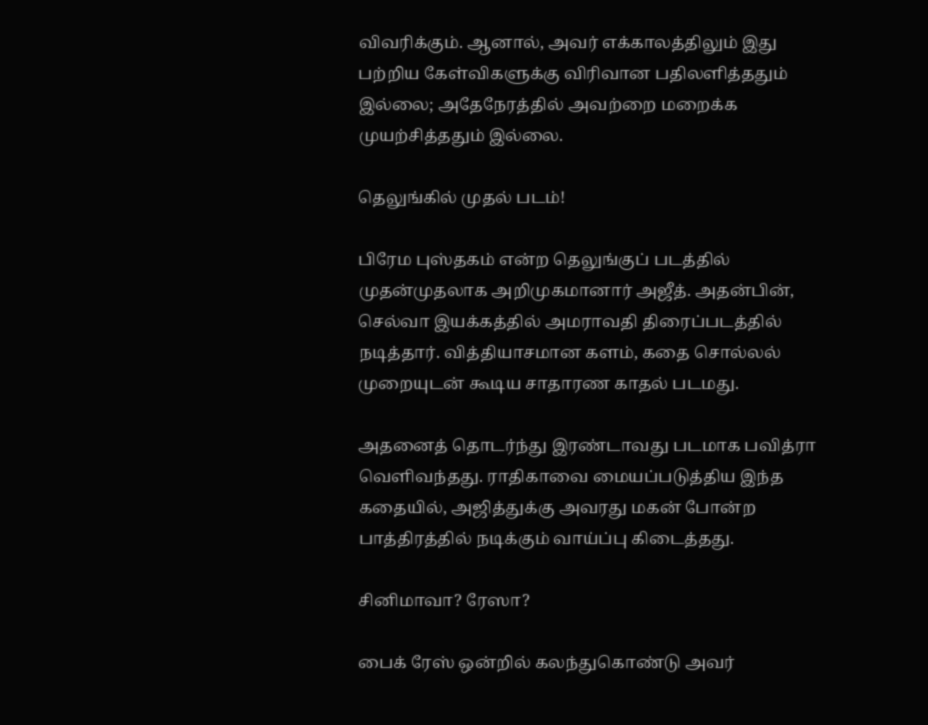விவரிக்கும். ஆனால், அவர் எக்காலத்திலும் இது பற்றிய கேள்விகளுக்கு விரிவான பதிலளித்ததும் இல்லை; அதேநேரத்தில் அவற்றை மறைக்க முயற்சித்ததும் இல்லை.

தெலுங்கில் முதல் படம்!

பிரேம புஸ்தகம் என்ற தெலுங்குப் படத்தில் முதன்முதலாக அறிமுகமானார் அஜீத். அதன்பின், செல்வா இயக்கத்தில் அமராவதி திரைப்படத்தில் நடித்தார். வித்தியாசமான களம், கதை சொல்லல் முறையுடன் கூடிய சாதாரண காதல் படமது.

அதனைத் தொடர்ந்து இரண்டாவது படமாக பவித்ரா வெளிவந்தது. ராதிகாவை மையப்படுத்திய இந்த கதையில், அஜித்துக்கு அவரது மகன் போன்ற பாத்திரத்தில் நடிக்கும் வாய்ப்பு கிடைத்தது.

சினிமாவா? ரேஸா?

பைக் ரேஸ் ஒன்றில் கலந்துகொண்டு அவர்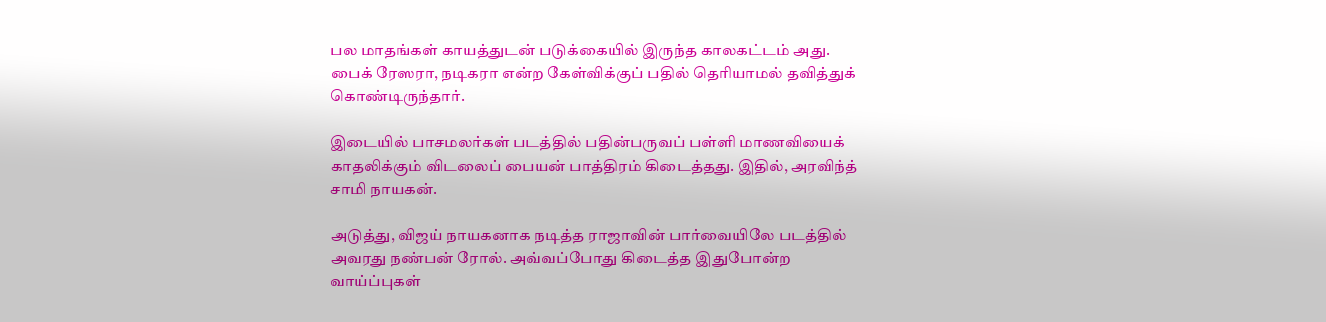பல மாதங்கள் காயத்துடன் படுக்கையில் இருந்த காலகட்டம் அது. பைக் ரேஸரா, நடிகரா என்ற கேள்விக்குப் பதில் தெரியாமல் தவித்துக் கொண்டிருந்தார்.

இடையில் பாசமலர்கள் படத்தில் பதின்பருவப் பள்ளி மாணவியைக் காதலிக்கும் விடலைப் பையன் பாத்திரம் கிடைத்தது. இதில், அரவிந்த் சாமி நாயகன்.

அடுத்து, விஜய் நாயகனாக நடித்த ராஜாவின் பார்வையிலே படத்தில் அவரது நண்பன் ரோல். அவ்வப்போது கிடைத்த இதுபோன்ற வாய்ப்புகள்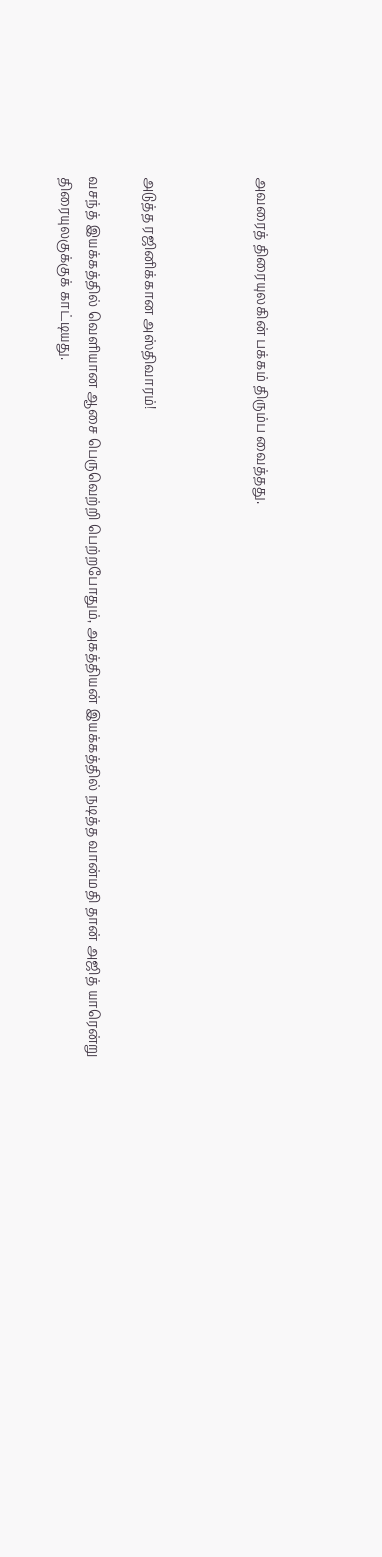அவரைத் திரையுலகின் பக்கம் திரும்ப வைத்தது.



அடுத்த ரஜினிக்கான அஸ்திவாரம்!

வசந்த் இயக்கத்தில் வெளியான ஆசை பெருவெற்றி பெற்றபோதும், அகத்தியன் இயக்கத்தில் நடித்த வான்மதி தான் அஜித் யாரென்று திரையுலகுக்குக் காட்டியது.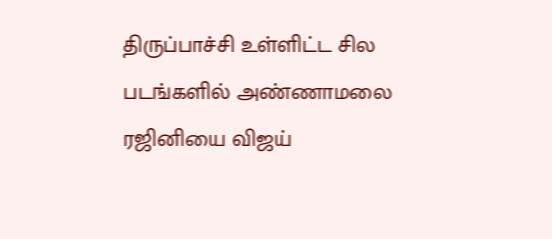திருப்பாச்சி உள்ளிட்ட சில படங்களில் அண்ணாமலை ரஜினியை விஜய்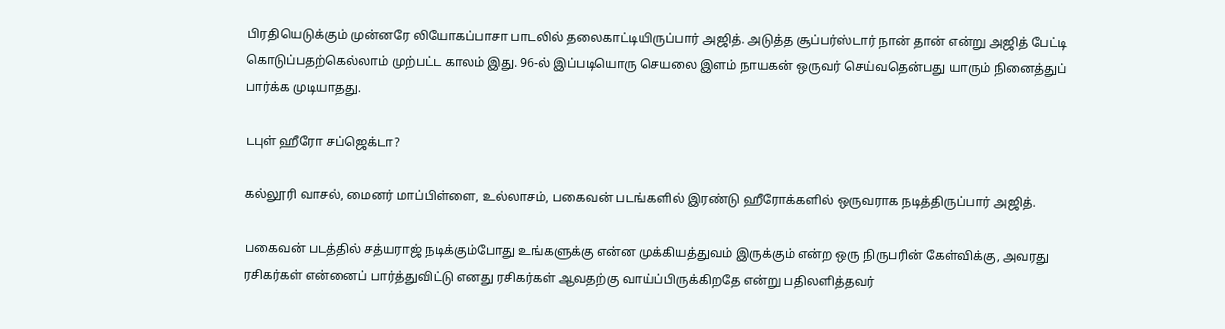பிரதியெடுக்கும் முன்னரே லியோகப்பாசா பாடலில் தலைகாட்டியிருப்பார் அஜித். அடுத்த சூப்பர்ஸ்டார் நான் தான் என்று அஜித் பேட்டி கொடுப்பதற்கெல்லாம் முற்பட்ட காலம் இது. 96-ல் இப்படியொரு செயலை இளம் நாயகன் ஒருவர் செய்வதென்பது யாரும் நினைத்துப் பார்க்க முடியாதது.

டபுள் ஹீரோ சப்ஜெக்டா?

கல்லூரி வாசல், மைனர் மாப்பிள்ளை, உல்லாசம், பகைவன் படங்களில் இரண்டு ஹீரோக்களில் ஒருவராக நடித்திருப்பார் அஜித்.

பகைவன் படத்தில் சத்யராஜ் நடிக்கும்போது உங்களுக்கு என்ன முக்கியத்துவம் இருக்கும் என்ற ஒரு நிருபரின் கேள்விக்கு, அவரது ரசிகர்கள் என்னைப் பார்த்துவிட்டு எனது ரசிகர்கள் ஆவதற்கு வாய்ப்பிருக்கிறதே என்று பதிலளித்தவர்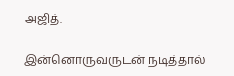அஜித்.

இன்னொருவருடன் நடித்தால்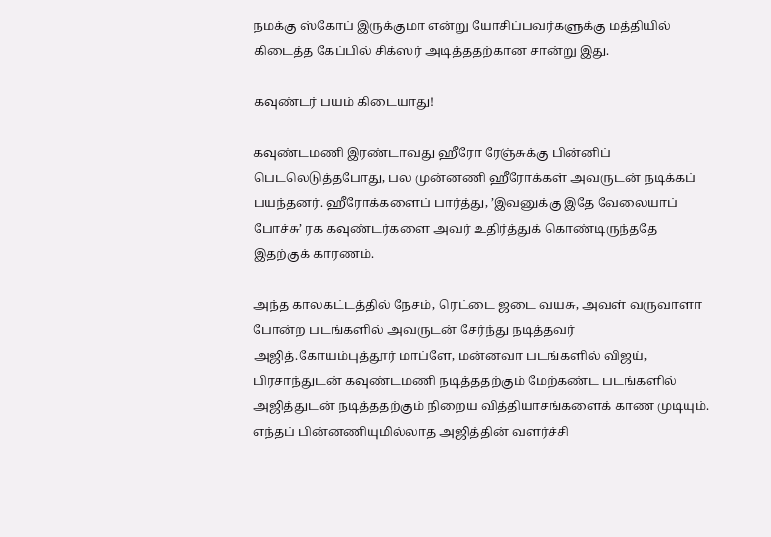நமக்கு ஸ்கோப் இருக்குமா என்று யோசிப்பவர்களுக்கு மத்தியில் கிடைத்த கேப்பில் சிக்ஸர் அடித்ததற்கான சான்று இது.

கவுண்டர் பயம் கிடையாது!

கவுண்டமணி இரண்டாவது ஹீரோ ரேஞ்சுக்கு பின்னிப் பெடலெடுத்தபோது, பல முன்னணி ஹீரோக்கள் அவருடன் நடிக்கப் பயந்தனர். ஹீரோக்களைப் பார்த்து, ’இவனுக்கு இதே வேலையாப் போச்சு’ ரக கவுண்டர்களை அவர் உதிர்த்துக் கொண்டிருந்ததே இதற்குக் காரணம்.

அந்த காலகட்டத்தில் நேசம், ரெட்டை ஜடை வயசு, அவள் வருவாளா போன்ற படங்களில் அவருடன் சேர்ந்து நடித்தவர் அஜித்.கோயம்புத்தூர் மாப்ளே, மன்னவா படங்களில் விஜய், பிரசாந்துடன் கவுண்டமணி நடித்ததற்கும் மேற்கண்ட படங்களில் அஜித்துடன் நடித்ததற்கும் நிறைய வித்தியாசங்களைக் காண முடியும். எந்தப் பின்னணியுமில்லாத அஜித்தின் வளர்ச்சி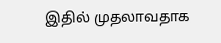இதில் முதலாவதாக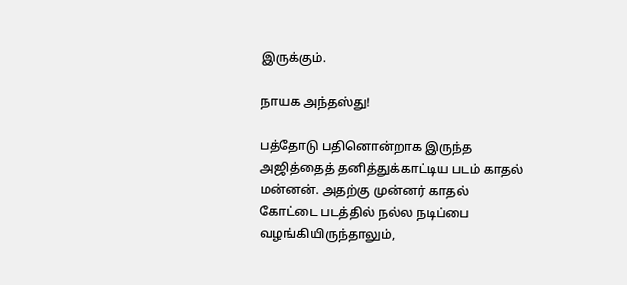இருக்கும்.

நாயக அந்தஸ்து!

பத்தோடு பதினொன்றாக இருந்த அஜித்தைத் தனித்துக்காட்டிய படம் காதல் மன்னன். அதற்கு முன்னர் காதல் கோட்டை படத்தில் நல்ல நடிப்பை வழங்கியிருந்தாலும்,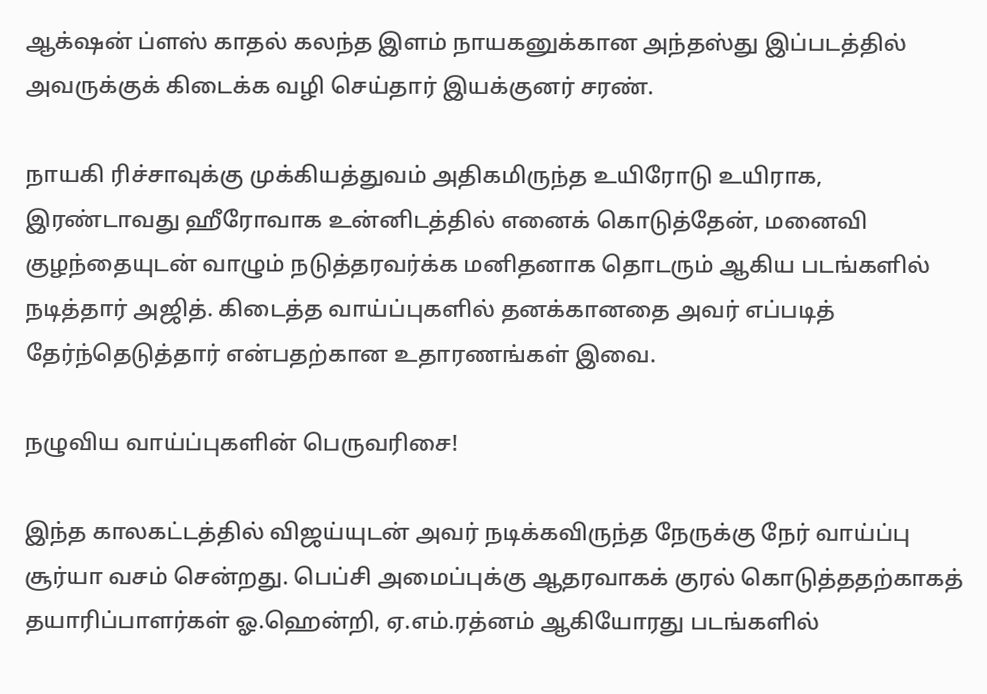ஆக்‌ஷன் ப்ளஸ் காதல் கலந்த இளம் நாயகனுக்கான அந்தஸ்து இப்படத்தில் அவருக்குக் கிடைக்க வழி செய்தார் இயக்குனர் சரண்.

நாயகி ரிச்சாவுக்கு முக்கியத்துவம் அதிகமிருந்த உயிரோடு உயிராக, இரண்டாவது ஹீரோவாக உன்னிடத்தில் எனைக் கொடுத்தேன், மனைவி குழந்தையுடன் வாழும் நடுத்தரவர்க்க மனிதனாக தொடரும் ஆகிய படங்களில் நடித்தார் அஜித். கிடைத்த வாய்ப்புகளில் தனக்கானதை அவர் எப்படித் தேர்ந்தெடுத்தார் என்பதற்கான உதாரணங்கள் இவை.

நழுவிய வாய்ப்புகளின் பெருவரிசை!

இந்த காலகட்டத்தில் விஜய்யுடன் அவர் நடிக்கவிருந்த நேருக்கு நேர் வாய்ப்பு சூர்யா வசம் சென்றது. பெப்சி அமைப்புக்கு ஆதரவாகக் குரல் கொடுத்ததற்காகத் தயாரிப்பாளர்கள் ஓ.ஹென்றி, ஏ.எம்.ரத்னம் ஆகியோரது படங்களில்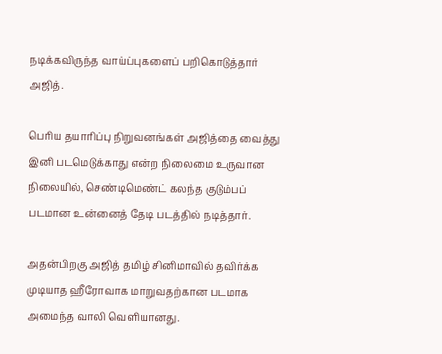நடிக்கவிருந்த வாய்ப்புகளைப் பறிகொடுத்தார் அஜித்.

பெரிய தயாரிப்பு நிறுவனங்கள் அஜித்தை வைத்து இனி படமெடுக்காது என்ற நிலைமை உருவான நிலையில், செண்டிமெண்ட் கலந்த குடும்பப் படமான உன்னைத் தேடி படத்தில் நடித்தார்.

அதன்பிறகு அஜித் தமிழ் சினிமாவில் தவிர்க்க முடியாத ஹீரோவாக மாறுவதற்கான படமாக அமைந்த வாலி வெளியானது.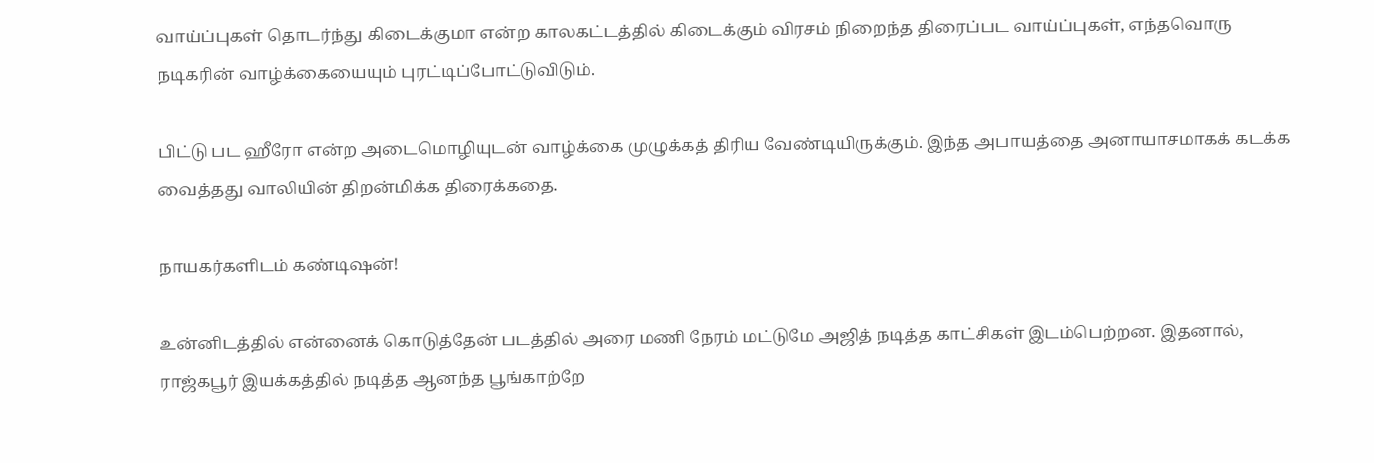வாய்ப்புகள் தொடர்ந்து கிடைக்குமா என்ற காலகட்டத்தில் கிடைக்கும் விரசம் நிறைந்த திரைப்பட வாய்ப்புகள், எந்தவொரு நடிகரின் வாழ்க்கையையும் புரட்டிப்போட்டுவிடும்.

பிட்டு பட ஹீரோ என்ற அடைமொழியுடன் வாழ்க்கை முழுக்கத் திரிய வேண்டியிருக்கும். இந்த அபாயத்தை அனாயாசமாகக் கடக்க வைத்தது வாலியின் திறன்மிக்க திரைக்கதை.

நாயகர்களிடம் கண்டிஷன்!

உன்னிடத்தில் என்னைக் கொடுத்தேன் படத்தில் அரை மணி நேரம் மட்டுமே அஜித் நடித்த காட்சிகள் இடம்பெற்றன. இதனால், ராஜ்கபூர் இயக்கத்தில் நடித்த ஆனந்த பூங்காற்றே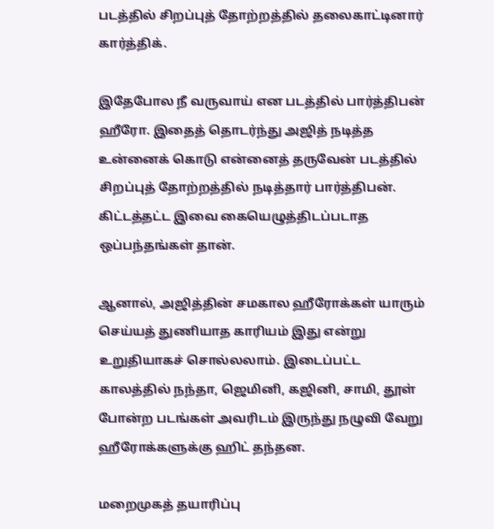படத்தில் சிறப்புத் தோற்றத்தில் தலைகாட்டினார் கார்த்திக்.

இதேபோல நீ வருவாய் என படத்தில் பார்த்திபன் ஹீரோ. இதைத் தொடர்ந்து அஜித் நடித்த உன்னைக் கொடு என்னைத் தருவேன் படத்தில் சிறப்புத் தோற்றத்தில் நடித்தார் பார்த்திபன். கிட்டத்தட்ட இவை கையெழுத்திடப்படாத ஒப்பந்தங்கள் தான்.

ஆனால், அஜித்தின் சமகால ஹீரோக்கள் யாரும் செய்யத் துணியாத காரியம் இது என்று உறுதியாகச் சொல்லலாம். இடைப்பட்ட காலத்தில் நந்தா, ஜெமினி, கஜினி, சாமி, தூள் போன்ற படங்கள் அவரிடம் இருந்து நழுவி வேறு ஹீரோக்களுக்கு ஹிட் தந்தன.

மறைமுகத் தயாரிப்பு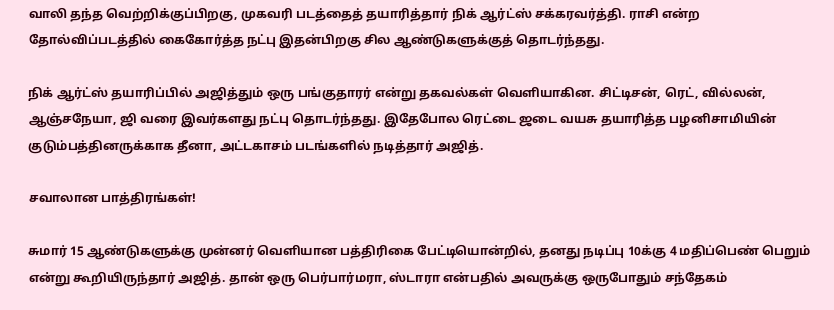வாலி தந்த வெற்றிக்குப்பிறகு, முகவரி படத்தைத் தயாரித்தார் நிக் ஆர்ட்ஸ் சக்கரவர்த்தி. ராசி என்ற தோல்விப்படத்தில் கைகோர்த்த நட்பு இதன்பிறகு சில ஆண்டுகளுக்குத் தொடர்ந்தது.

நிக் ஆர்ட்ஸ் தயாரிப்பில் அஜித்தும் ஒரு பங்குதாரர் என்று தகவல்கள் வெளியாகின. சிட்டிசன், ரெட், வில்லன், ஆஞ்சநேயா, ஜி வரை இவர்களது நட்பு தொடர்ந்தது. இதேபோல ரெட்டை ஜடை வயசு தயாரித்த பழனிசாமியின் குடும்பத்தினருக்காக தீனா, அட்டகாசம் படங்களில் நடித்தார் அஜித்.

சவாலான பாத்திரங்கள்!

சுமார் 15 ஆண்டுகளுக்கு முன்னர் வெளியான பத்திரிகை பேட்டியொன்றில், தனது நடிப்பு 10க்கு 4 மதிப்பெண் பெறும் என்று கூறியிருந்தார் அஜித். தான் ஒரு பெர்பார்மரா, ஸ்டாரா என்பதில் அவருக்கு ஒருபோதும் சந்தேகம்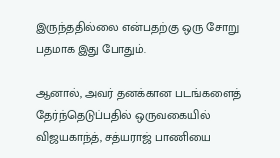இருந்ததில்லை என்பதற்கு ஒரு சோறு பதமாக இது போதும்.

ஆனால், அவர் தனக்கான படங்களைத் தேர்ந்தெடுப்பதில் ஒருவகையில் விஜயகாந்த், சத்யராஜ் பாணியை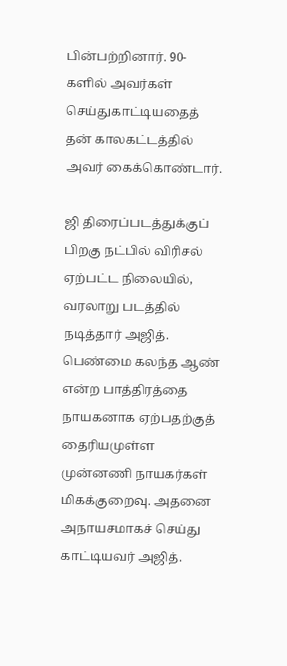பின்பற்றினார். 90-களில் அவர்கள் செய்துகாட்டியதைத் தன் காலகட்டத்தில் அவர் கைக்கொண்டார்.

ஜி திரைப்படத்துக்குப் பிறகு நட்பில் விரிசல் ஏற்பட்ட நிலையில், வரலாறு படத்தில் நடித்தார் அஜித். பெண்மை கலந்த ஆண் என்ற பாத்திரத்தை நாயகனாக ஏற்பதற்குத் தைரியமுள்ள முன்னணி நாயகர்கள் மிகக்குறைவு. அதனை அநாயசமாகச் செய்து காட்டியவர் அஜித்.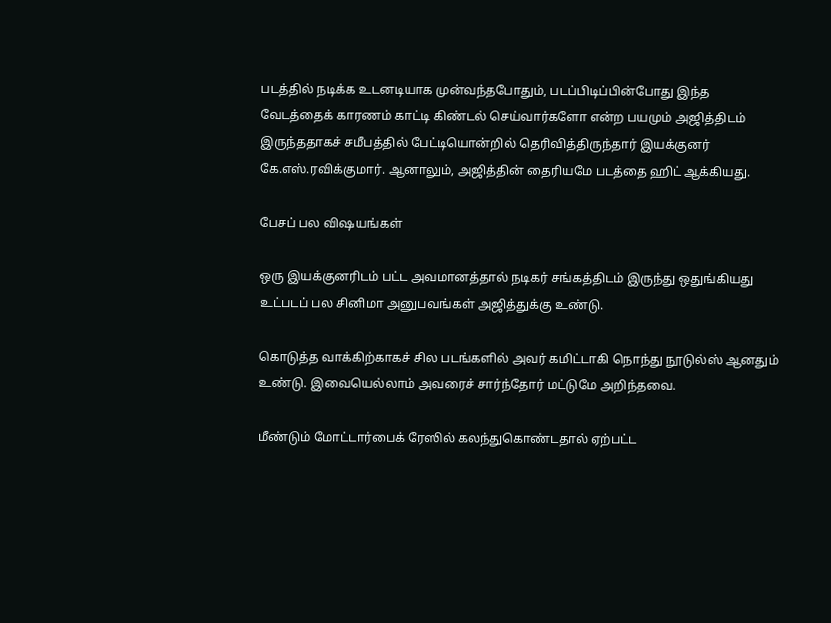படத்தில் நடிக்க உடனடியாக முன்வந்தபோதும், படப்பிடிப்பின்போது இந்த வேடத்தைக் காரணம் காட்டி கிண்டல் செய்வார்களோ என்ற பயமும் அஜித்திடம் இருந்ததாகச் சமீபத்தில் பேட்டியொன்றில் தெரிவித்திருந்தார் இயக்குனர் கே.எஸ்.ரவிக்குமார். ஆனாலும், அஜித்தின் தைரியமே படத்தை ஹிட் ஆக்கியது.

பேசப் பல விஷயங்கள்

ஒரு இயக்குனரிடம் பட்ட அவமானத்தால் நடிகர் சங்கத்திடம் இருந்து ஒதுங்கியது உட்படப் பல சினிமா அனுபவங்கள் அஜித்துக்கு உண்டு.

கொடுத்த வாக்கிற்காகச் சில படங்களில் அவர் கமிட்டாகி நொந்து நூடுல்ஸ் ஆனதும் உண்டு. இவையெல்லாம் அவரைச் சார்ந்தோர் மட்டுமே அறிந்தவை.

மீண்டும் மோட்டார்பைக் ரேஸில் கலந்துகொண்டதால் ஏற்பட்ட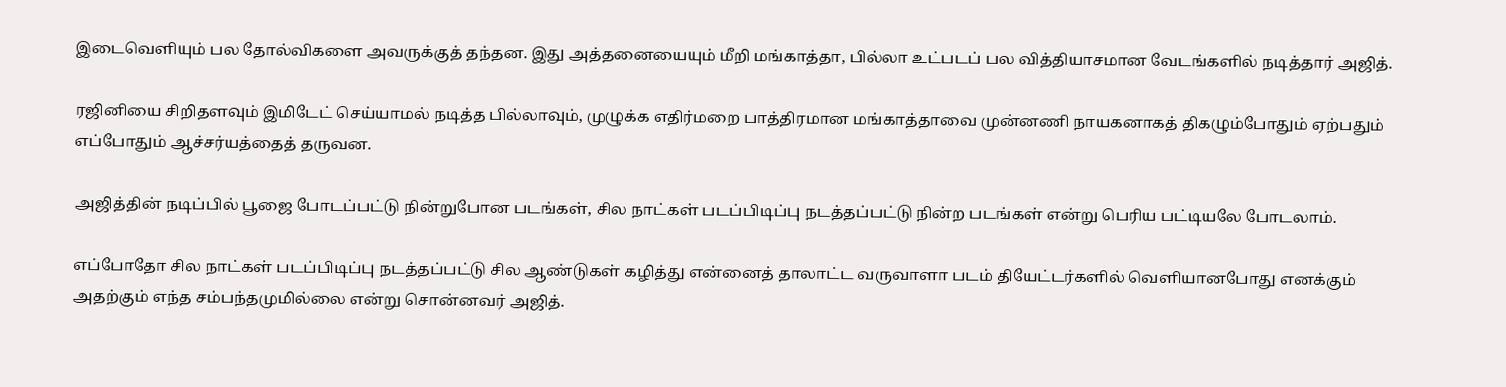இடைவெளியும் பல தோல்விகளை அவருக்குத் தந்தன. இது அத்தனையையும் மீறி மங்காத்தா, பில்லா உட்படப் பல வித்தியாசமான வேடங்களில் நடித்தார் அஜித்.

ரஜினியை சிறிதளவும் இமிடேட் செய்யாமல் நடித்த பில்லாவும், முழுக்க எதிர்மறை பாத்திரமான மங்காத்தாவை முன்னணி நாயகனாகத் திகழும்போதும் ஏற்பதும் எப்போதும் ஆச்சர்யத்தைத் தருவன.

அஜித்தின் நடிப்பில் பூஜை போடப்பட்டு நின்றுபோன படங்கள், சில நாட்கள் படப்பிடிப்பு நடத்தப்பட்டு நின்ற படங்கள் என்று பெரிய பட்டியலே போடலாம்.

எப்போதோ சில நாட்கள் படப்பிடிப்பு நடத்தப்பட்டு சில ஆண்டுகள் கழித்து என்னைத் தாலாட்ட வருவாளா படம் தியேட்டர்களில் வெளியானபோது எனக்கும் அதற்கும் எந்த சம்பந்தமுமில்லை என்று சொன்னவர் அஜித்.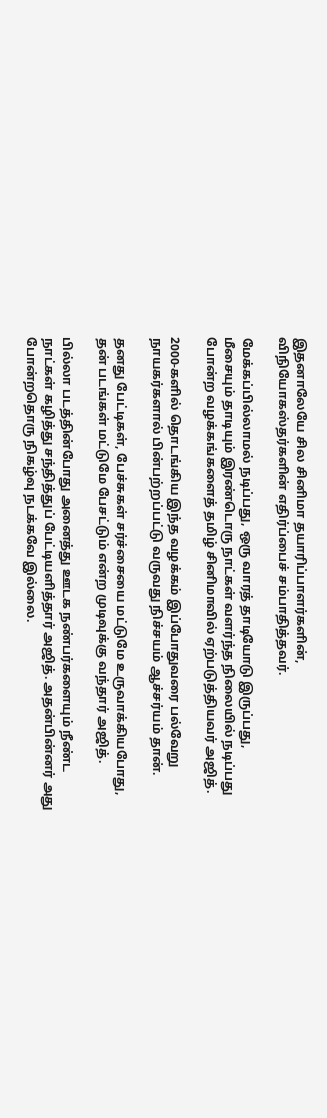இதனாலேயே சில சினிமா தயாரிப்பாளர்களின், விநியோகஸ்தர்களின் எதிர்ப்பைச் சம்பாதித்தவர்.

மேக்கப்பில்லாமல் நடிப்பது, ஒரு வாரத் தாடியோடு இருப்பது, மீசையும் தாடியும் இரண்டொரு நாட்கள் வளர்ந்த நிலையில் நடிப்பது போன்ற வழக்கங்களைத் தமிழ் சினிமாவில் ஏற்படுத்தியவர் அஜித்.

2000-களில் தொடங்கிய இந்த வழக்கம் இப்போதுவரை பல்வேறு நாயகர்களால் பின்பற்றப்பட்டு வருவது நிச்சயம் ஆச்சர்யம் தான்.

தனது பேட்டிகள், பேச்சுகள் சர்ச்சையை மட்டுமே உருவாக்கியபோது, தன் படங்கள் மட்டுமே பேசட்டும் என்ற முடிவுக்கு வந்தார் அஜித்.

பில்லா படத்தின்போது அனைத்து ஊடக நண்பர்களையும் நீண்ட நாட்கள் கழித்து சந்தித்துப் பேட்டியளித்தார் அஜித். அதன்பின்னர் அது போன்றதொரு நிகழ்வு நடக்கவே இல்லை.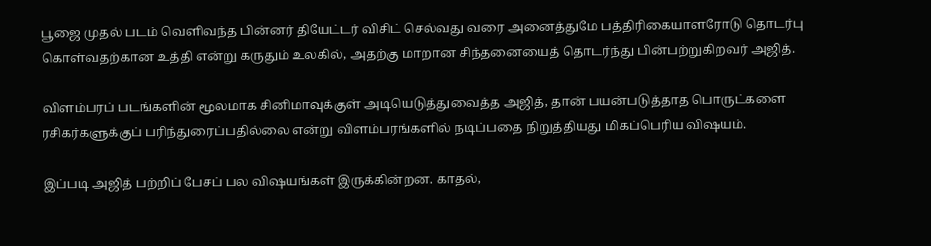பூஜை முதல் படம் வெளிவந்த பின்னர் தியேட்டர் விசிட் செல்வது வரை அனைத்துமே பத்திரிகையாளரோடு தொடர்பு கொள்வதற்கான உத்தி என்று கருதும் உலகில், அதற்கு மாறான சிந்தனையைத் தொடர்ந்து பின்பற்றுகிறவர் அஜித்.

விளம்பரப் படங்களின் மூலமாக சினிமாவுக்குள் அடியெடுத்துவைத்த அஜித், தான் பயன்படுத்தாத பொருட்களை ரசிகர்களுக்குப் பரிந்துரைப்பதில்லை என்று விளம்பரங்களில் நடிப்பதை நிறுத்தியது மிகப்பெரிய விஷயம்.

இப்படி அஜித் பற்றிப் பேசப் பல விஷயங்கள் இருக்கின்றன. காதல்,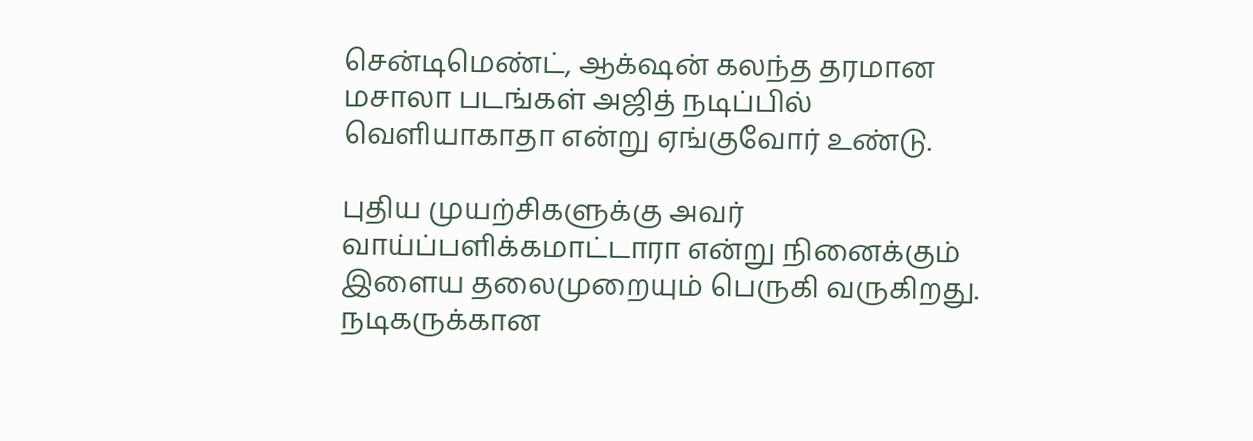சென்டிமெண்ட், ஆக்‌ஷன் கலந்த தரமான மசாலா படங்கள் அஜித் நடிப்பில் வெளியாகாதா என்று ஏங்குவோர் உண்டு.

புதிய முயற்சிகளுக்கு அவர் வாய்ப்பளிக்கமாட்டாரா என்று நினைக்கும் இளைய தலைமுறையும் பெருகி வருகிறது.
நடிகருக்கான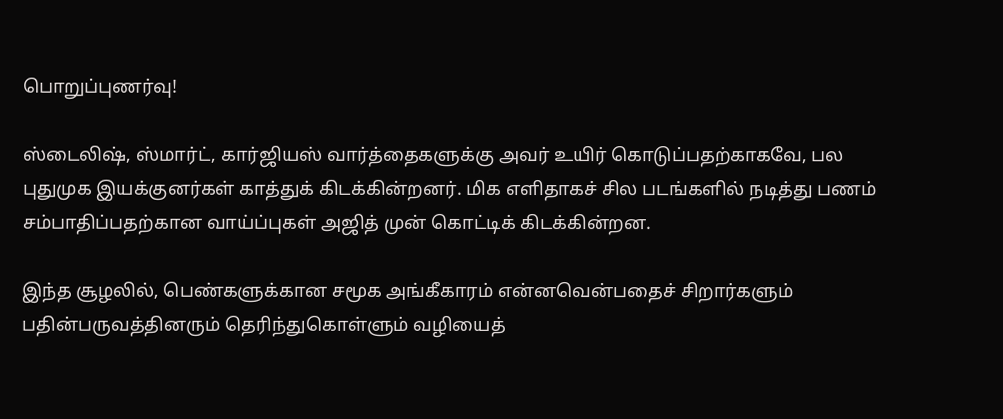பொறுப்புணர்வு!

ஸ்டைலிஷ், ஸ்மார்ட், கார்ஜியஸ் வார்த்தைகளுக்கு அவர் உயிர் கொடுப்பதற்காகவே, பல புதுமுக இயக்குனர்கள் காத்துக் கிடக்கின்றனர். மிக எளிதாகச் சில படங்களில் நடித்து பணம் சம்பாதிப்பதற்கான வாய்ப்புகள் அஜித் முன் கொட்டிக் கிடக்கின்றன.

இந்த சூழலில், பெண்களுக்கான சமூக அங்கீகாரம் என்னவென்பதைச் சிறார்களும் பதின்பருவத்தினரும் தெரிந்துகொள்ளும் வழியைத்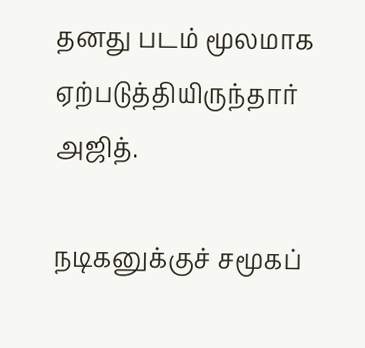தனது படம் மூலமாக ஏற்படுத்தியிருந்தார் அஜித்.

நடிகனுக்குச் சமூகப்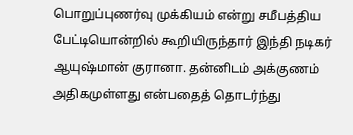பொறுப்புணர்வு முக்கியம் என்று சமீபத்திய பேட்டியொன்றில் கூறியிருந்தார் இந்தி நடிகர் ஆயுஷ்மான் குரானா. தன்னிடம் அக்குணம் அதிகமுள்ளது என்பதைத் தொடர்ந்து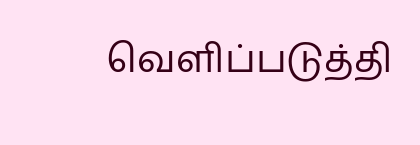வெளிப்படுத்தி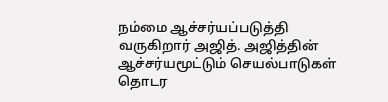நம்மை ஆச்சர்யப்படுத்தி வருகிறார் அஜித். அஜித்தின் ஆச்சர்யமூட்டும் செயல்பாடுகள் தொடர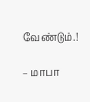வேண்டும்.!

– மாபா